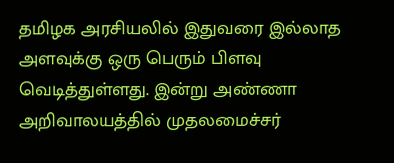தமிழக அரசியலில் இதுவரை இல்லாத அளவுக்கு ஒரு பெரும் பிளவு வெடித்துள்ளது. இன்று அண்ணா அறிவாலயத்தில் முதலமைச்சர்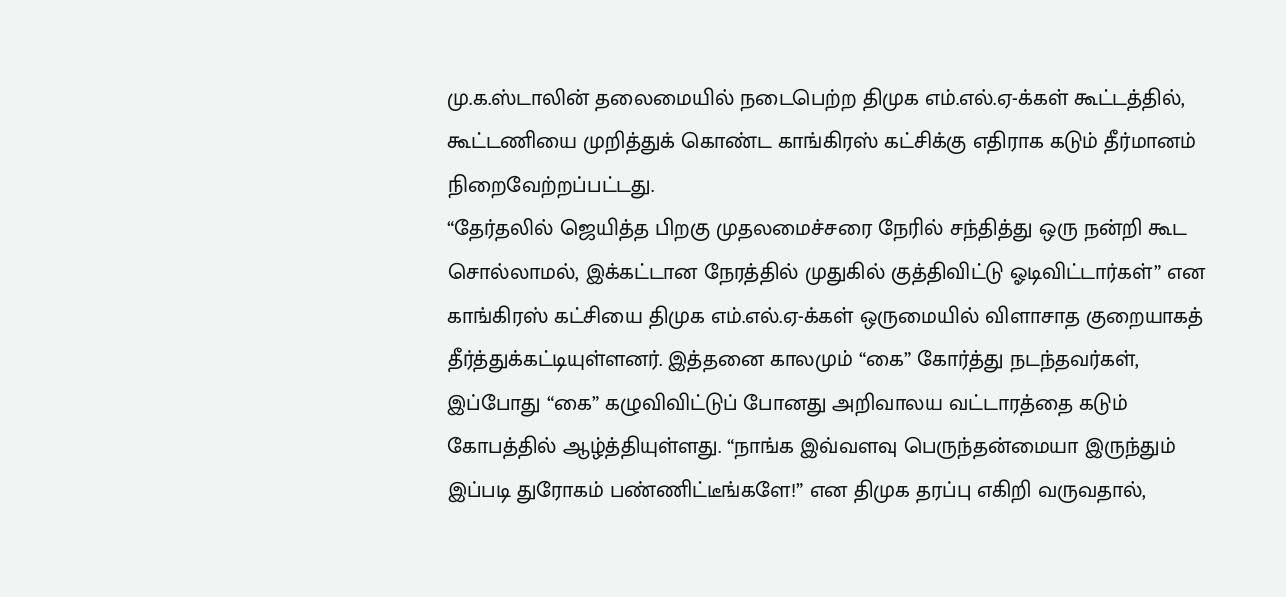மு.க.ஸ்டாலின் தலைமையில் நடைபெற்ற திமுக எம்.எல்.ஏ-க்கள் கூட்டத்தில், கூட்டணியை முறித்துக் கொண்ட காங்கிரஸ் கட்சிக்கு எதிராக கடும் தீர்மானம் நிறைவேற்றப்பட்டது.
“தேர்தலில் ஜெயித்த பிறகு முதலமைச்சரை நேரில் சந்தித்து ஒரு நன்றி கூட சொல்லாமல், இக்கட்டான நேரத்தில் முதுகில் குத்திவிட்டு ஓடிவிட்டார்கள்” என காங்கிரஸ் கட்சியை திமுக எம்.எல்.ஏ-க்கள் ஒருமையில் விளாசாத குறையாகத் தீர்த்துக்கட்டியுள்ளனர். இத்தனை காலமும் “கை” கோர்த்து நடந்தவர்கள், இப்போது “கை” கழுவிவிட்டுப் போனது அறிவாலய வட்டாரத்தை கடும் கோபத்தில் ஆழ்த்தியுள்ளது. “நாங்க இவ்வளவு பெருந்தன்மையா இருந்தும் இப்படி துரோகம் பண்ணிட்டீங்களே!” என திமுக தரப்பு எகிறி வருவதால்,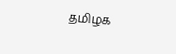தமிழக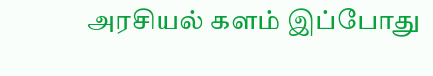அரசியல் களம் இப்போது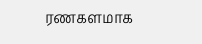ரணகளமாக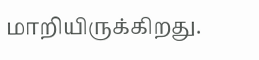மாறியிருக்கிறது.